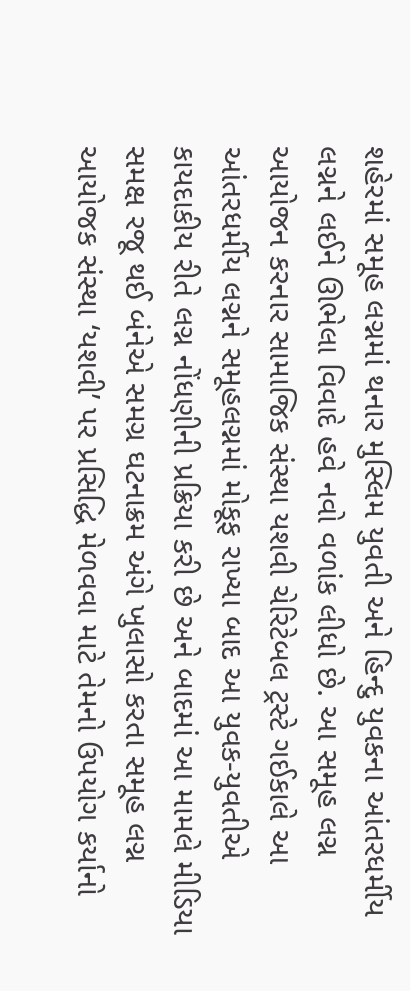શહેરમાં સમૂહ લગ્નમાં થનાર મુસ્લિમ યુવતી અને હિન્દુ યુવકના આંતરધર્મીય લગ્નને લઈને ઊભેલા વિવાદે હવે નવો વળાંક લીધો છે. આ સમૂહ લગ્ન આયોજન કરનાર સામાજિક સંસ્થા યશવી ચેરિટેબલ ટ્રસ્ટે ગઈકાલે આ આંતરધર્મીય લગ્નને સમૂહલગ્નમાં મોકૂફ રાખ્યા બાદ આ યુવક-યુવતીએ કાયદાકીય રીતે લગ્ન નોંધણીની પ્રક્રિયા કરી છે અને બાદમાં આ મામલે મીડિયા સમક્ષ રજૂ થઈ બંનેએ સમગ્ર ઘટનાક્રમ અંગે ખુલાસો કરતા સમૂહ લગ્ન આયોજક સંસ્થા ‘યશવી’ પર પ્રસિદ્ધિ મેળવવા માટે તેમનો ઉપયોગ કર્યાનો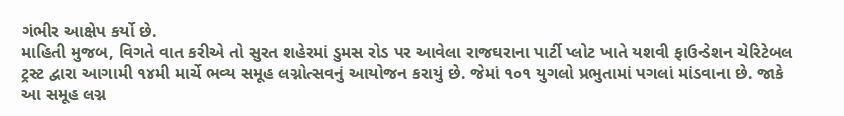ગંભીર આક્ષેપ કર્યો છે.
માહિતી મુજબ, વિગતે વાત કરીએ તો સુરત શહેરમાં ડુમસ રોડ પર આવેલા રાજઘરાના પાર્ટી પ્લોટ ખાતે યશવી ફાઉન્ડેશન ચેરિટેબલ ટ્રસ્ટ દ્વારા આગામી ૧૪મી માર્ચે ભવ્ય સમૂહ લગ્નોત્સવનું આયોજન કરાયું છે. જેમાં ૧૦૧ યુગલો પ્રભુતામાં પગલાં માંડવાના છે. જાકે આ સમૂહ લગ્ન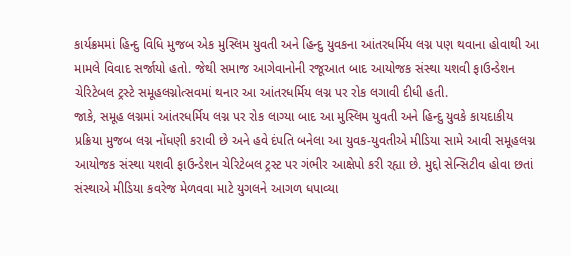કાર્યક્રમમાં હિન્દુ વિધિ મુજબ એક મુસ્લિમ યુવતી અને હિન્દુ યુવકના આંતરધર્મિય લગ્ન પણ થવાના હોવાથી આ મામલે વિવાદ સર્જાયો હતો. જેથી સમાજ આગેવાનોની રજૂઆત બાદ આયોજક સંસ્થા યશવી ફાઉન્ડેશન ચેરિટેબલ ટ્રસ્ટે સમૂહલગ્નોત્સવમાં થનાર આ આંતરધર્મિય લગ્ન પર રોક લગાવી દીધી હતી.
જાકે, સમૂહ લગ્નમાં આંતરધર્મિય લગ્ન પર રોક લાગ્યા બાદ આ મુસ્લિમ યુવતી અને હિન્દુ યુવકે કાયદાકીય પ્રક્રિયા મુજબ લગ્ન નોંધણી કરાવી છે અને હવે દંપતિ બનેલા આ યુવક-યુવતીએ મીડિયા સામે આવી સમૂહલગ્ન આયોજક સંસ્થા યશવી ફાઉન્ડેશન ચેરિટેબલ ટ્રસ્ટ પર ગંભીર આક્ષેપો કરી રહ્યા છે. મુદ્દો સેન્સિટીવ હોવા છતાં સંસ્થાએ મીડિયા કવરેજ મેળવવા માટે યુગલને આગળ ધપાવ્યા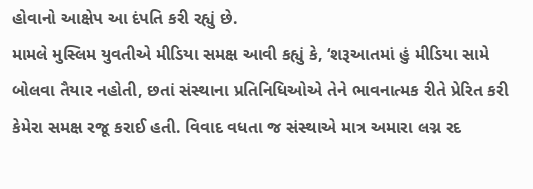હોવાનો આક્ષેપ આ દંપતિ કરી રહ્યું છે.
મામલે મુસ્લિમ યુવતીએ મીડિયા સમક્ષ આવી કહ્યું કે, ‘શરૂઆતમાં હું મીડિયા સામે બોલવા તૈયાર નહોતી, છતાં સંસ્થાના પ્રતિનિધિઓએ તેને ભાવનાત્મક રીતે પ્રેરિત કરી કેમેરા સમક્ષ રજૂ કરાઈ હતી. વિવાદ વધતા જ સંસ્થાએ માત્ર અમારા લગ્ન રદ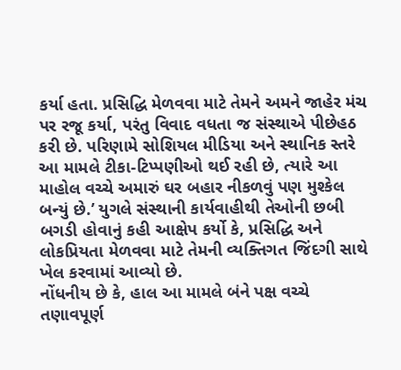કર્યા હતા. પ્રસિદ્ધિ મેળવવા માટે તેમને અમને જાહેર મંચ પર રજૂ કર્યા, પરંતુ વિવાદ વધતા જ સંસ્થાએ પીછેહઠ કરી છે. પરિણામે સોશિયલ મીડિયા અને સ્થાનિક સ્તરે આ મામલે ટીકા-ટિપ્પણીઓ થઈ રહી છે, ત્યારે આ માહોલ વચ્ચે અમારું ઘર બહાર નીકળવું પણ મુશ્કેલ બન્યું છે.’ યુગલે સંસ્થાની કાર્યવાહીથી તેઓની છબી બગડી હોવાનું કહી આક્ષેપ કર્યો કે, પ્રસિદ્ધિ અને લોકપ્રિયતા મેળવવા માટે તેમની વ્યક્તિગત જિંદગી સાથે ખેલ કરવામાં આવ્યો છે.
નોંધનીય છે કે, હાલ આ મામલે બંને પક્ષ વચ્ચે તણાવપૂર્ણ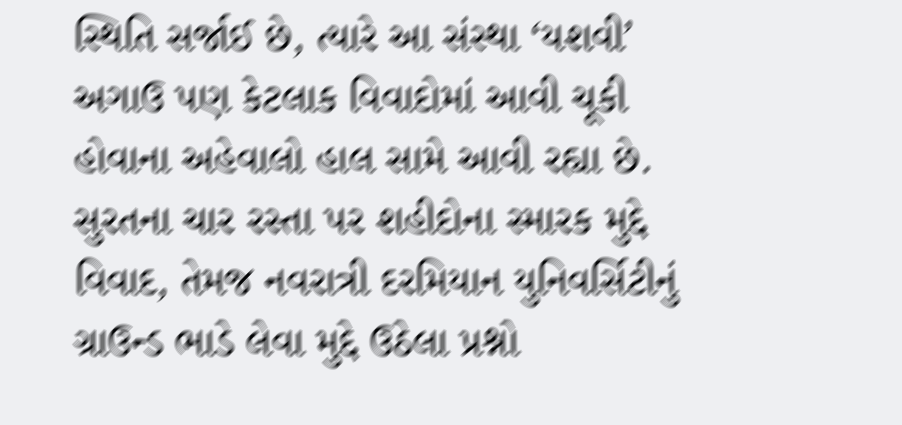સ્થિતિ સર્જાઈ છે, ત્યારે આ સંસ્થા ‘યશવી’ અગાઉ પણ કેટલાક વિવાદોમાં આવી ચૂકી હોવાના અહેવાલો હાલ સામે આવી રહ્યા છે. સુરતના ચાર રસ્તા પર શહીદોના સ્મારક મુદ્દે વિવાદ, તેમજ નવરાત્રી દરમિયાન યુનિવર્સિટીનું ગ્રાઉન્ડ ભાડે લેવા મુદ્દે ઉઠેલા પ્રશ્નો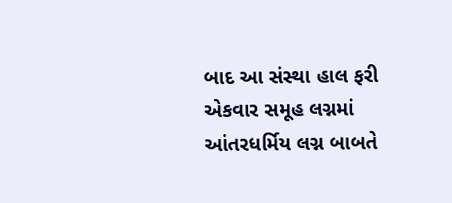બાદ આ સંસ્થા હાલ ફરી એકવાર સમૂહ લગ્નમાં આંતરધર્મિય લગ્ન બાબતે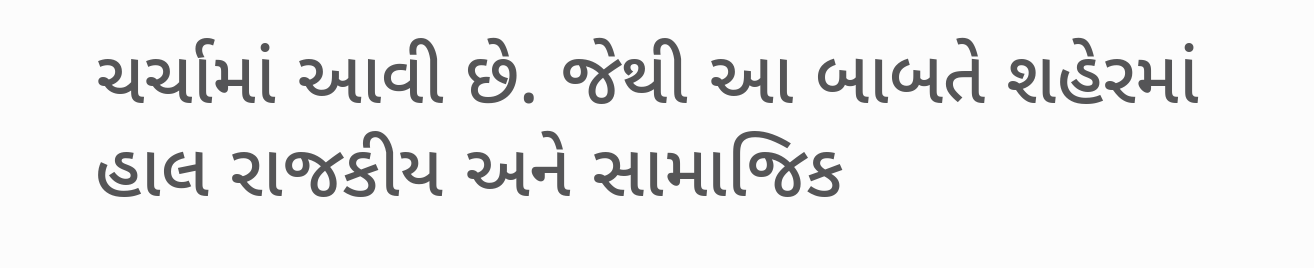ચર્ચામાં આવી છે. જેથી આ બાબતે શહેરમાં હાલ રાજકીય અને સામાજિક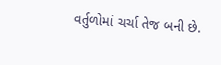વર્તુળોમાં ચર્ચા તેજ બની છે.